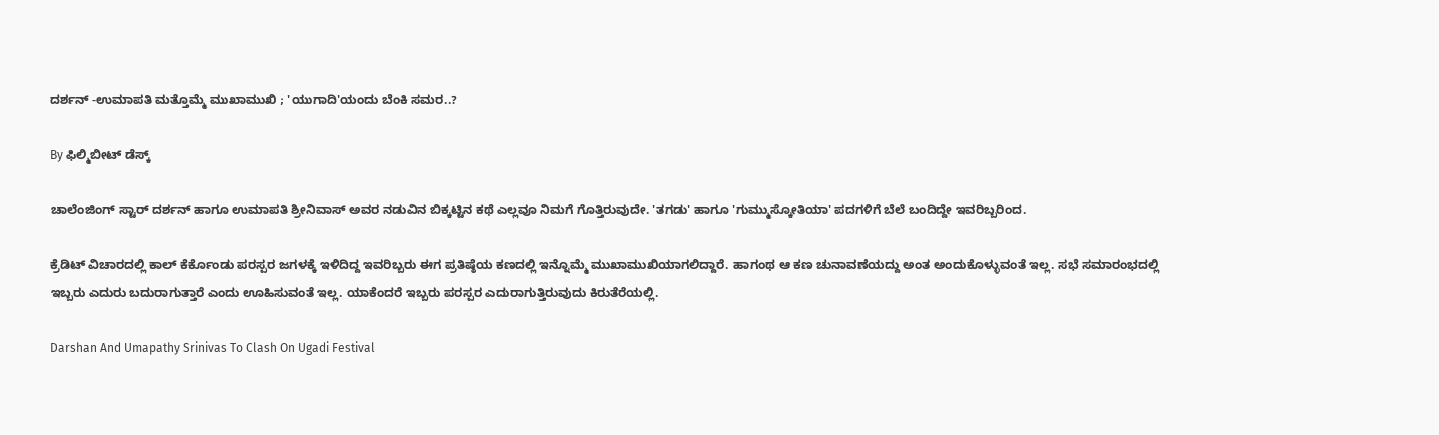ದರ್ಶನ್ -ಉಮಾಪತಿ ಮತ್ತೊಮ್ಮೆ ಮುಖಾಮುಖಿ ; 'ಯುಗಾದಿ'ಯಂದು ಬೆಂಕಿ ಸಮರ..?

By ಫಿಲ್ಮಿಬೀಟ್ ಡೆಸ್ಕ್

ಚಾಲೆಂಜಿಂಗ್ ಸ್ಟಾರ್ ದರ್ಶನ್ ಹಾಗೂ ಉಮಾಪತಿ ಶ್ರೀನಿವಾಸ್ ಅವರ ನಡುವಿನ ಬಿಕ್ಕಟ್ಟಿನ ಕಥೆ ಎಲ್ಲವೂ ನಿಮಗೆ ಗೊತ್ತಿರುವುದೇ. 'ತಗಡು' ಹಾಗೂ 'ಗುಮ್ಮುಸ್ಕೋತಿಯಾ' ಪದಗಳಿಗೆ ಬೆಲೆ ಬಂದಿದ್ದೇ ಇವರಿಬ್ಬರಿಂದ.

ಕ್ರೆಡಿಟ್ ವಿಚಾರದಲ್ಲಿ ಕಾಲ್ ಕೆರ್ಕೊಂಡು ಪರಸ್ಪರ ಜಗಳಕ್ಕೆ ಇಳಿದಿದ್ದ ಇವರಿಬ್ಬರು ಈಗ ಪ್ರತಿಷ್ಠೆಯ ಕಣದಲ್ಲಿ ಇನ್ನೊಮ್ಮೆ ಮುಖಾಮುಖಿಯಾಗಲಿದ್ದಾರೆ. ಹಾಗಂಥ ಆ ಕಣ ಚುನಾವಣೆಯದ್ದು ಅಂತ ಅಂದುಕೊಳ್ಳುವಂತೆ ಇಲ್ಲ. ಸಭೆ ಸಮಾರಂಭದಲ್ಲಿ ಇಬ್ಬರು ಎದುರು ಬದುರಾಗುತ್ತಾರೆ ಎಂದು ಊಹಿಸುವಂತೆ ಇಲ್ಲ. ಯಾಕೆಂದರೆ ಇಬ್ಬರು ಪರಸ್ಪರ ಎದುರಾಗುತ್ತಿರುವುದು ಕಿರುತೆರೆಯಲ್ಲಿ.

Darshan And Umapathy Srinivas To Clash On Ugadi Festival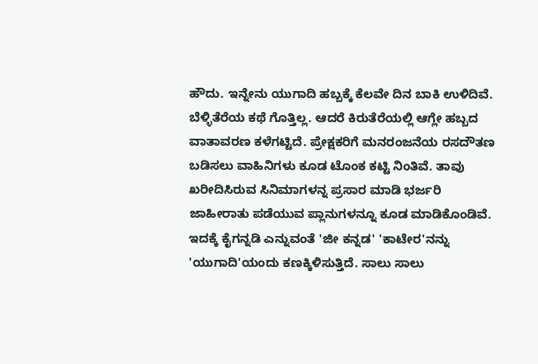ಹೌದು. ಇನ್ನೇನು ಯುಗಾದಿ ಹಬ್ಬಕ್ಕೆ ಕೆಲವೇ ದಿನ ಬಾಕಿ ಉಳಿದಿವೆ. ಬೆಳ್ಳಿತೆರೆಯ ಕಥೆ ಗೊತ್ತಿಲ್ಲ. ಆದರೆ ಕಿರುತೆರೆಯಲ್ಲಿ ಆಗ್ಲೇ ಹಬ್ಬದ ವಾತಾವರಣ ಕಳೆಗಟ್ಟಿದೆ. ಪ್ರೇಕ್ಷಕರಿಗೆ ಮನರಂಜನೆಯ ರಸದೌತಣ ಬಡಿಸಲು ವಾಹಿನಿಗಳು ಕೂಡ ಟೊಂಕ ಕಟ್ಟಿ ನಿಂತಿವೆ. ತಾವು ಖರೀದಿಸಿರುವ ಸಿನಿಮಾಗಳನ್ನ ಪ್ರಸಾರ ಮಾಡಿ ಭರ್ಜರಿ ಜಾಹೀರಾತು ಪಡೆಯುವ ಪ್ಲಾನುಗಳನ್ನೂ ಕೂಡ ಮಾಡಿಕೊಂಡಿವೆ. ಇದಕ್ಕೆ ಕೈಗನ್ನಡಿ ಎನ್ನುವಂತೆ 'ಜೀ ಕನ್ನಡ' 'ಕಾಟೇರ'ನನ್ನು 'ಯುಗಾದಿ'ಯಂದು ಕಣಕ್ಕಿಳಿಸುತ್ತಿದೆ. ಸಾಲು ಸಾಲು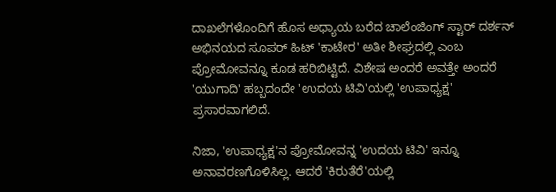ದಾಖಲೆಗಳೊಂದಿಗೆ ಹೊಸ ಅಧ್ಯಾಯ ಬರೆದ ಚಾಲೆಂಜಿಂಗ್ ಸ್ಟಾರ್ ದರ್ಶನ್ ಅಭಿನಯದ ಸೂಪರ್ ಹಿಟ್ 'ಕಾಟೇರ' ಅತೀ ಶೀಘ್ರದಲ್ಲಿ ಎಂಬ ಪ್ರೋಮೋವನ್ನೂ ಕೂಡ ಹರಿಬಿಟ್ಟಿದೆ. ವಿಶೇಷ ಅಂದರೆ ಅವತ್ತೇ ಅಂದರೆ 'ಯುಗಾದಿ' ಹಬ್ಬದಂದೇ 'ಉದಯ ಟಿವಿ'ಯಲ್ಲಿ 'ಉಪಾಧ್ಯಕ್ಷ' ಪ್ರಸಾರವಾಗಲಿದೆ.

ನಿಜಾ, 'ಉಪಾಧ್ಯಕ್ಷ'ನ ಪ್ರೋಮೋವನ್ನ 'ಉದಯ ಟಿವಿ' ಇನ್ನೂ ಅನಾವರಣಗೊಳಿಸಿಲ್ಲ. ಆದರೆ 'ಕಿರುತೆರೆ'ಯಲ್ಲಿ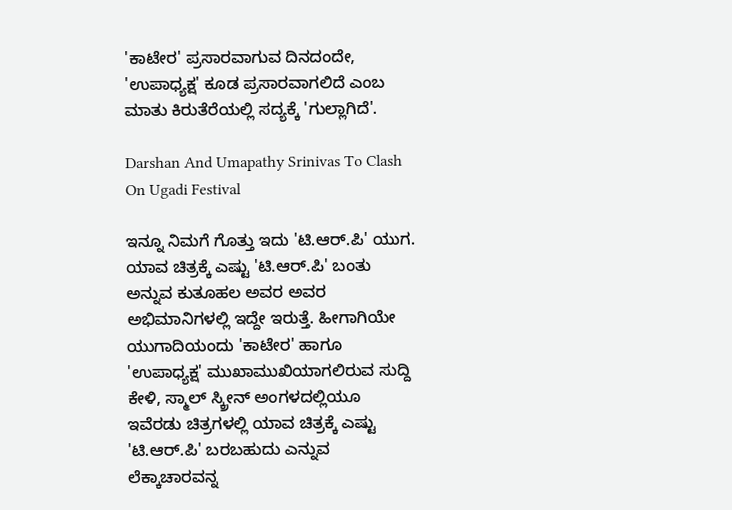'ಕಾಟೇರ' ಪ್ರಸಾರವಾಗುವ ದಿನದಂದೇ, 'ಉಪಾಧ್ಯಕ್ಷ' ಕೂಡ ಪ್ರಸಾರವಾಗಲಿದೆ ಎಂಬ ಮಾತು ಕಿರುತೆರೆಯಲ್ಲಿ ಸದ್ಯಕ್ಕೆ 'ಗುಲ್ಲಾಗಿದೆ'.

Darshan And Umapathy Srinivas To Clash On Ugadi Festival

ಇನ್ನೂ ನಿಮಗೆ ಗೊತ್ತು ಇದು 'ಟಿ.ಆರ್.ಪಿ' ಯುಗ. ಯಾವ ಚಿತ್ರಕ್ಕೆ ಎಷ್ಟು 'ಟಿ.ಆರ್.ಪಿ' ಬಂತು ಅನ್ನುವ ಕುತೂಹಲ ಅವರ ಅವರ ಅಭಿಮಾನಿಗಳಲ್ಲಿ ಇದ್ದೇ ಇರುತ್ತೆ. ಹೀಗಾಗಿಯೇ ಯುಗಾದಿಯಂದು 'ಕಾಟೇರ' ಹಾಗೂ 'ಉಪಾಧ್ಯಕ್ಷ' ಮುಖಾಮುಖಿಯಾಗಲಿರುವ ಸುದ್ದಿ ಕೇಳಿ, ಸ್ಮಾಲ್ ಸ್ಕ್ರೀನ್ ಅಂಗಳದಲ್ಲಿಯೂ ಇವೆರಡು ಚಿತ್ರಗಳಲ್ಲಿ ಯಾವ ಚಿತ್ರಕ್ಕೆ ಎಷ್ಟು 'ಟಿ.ಆರ್.ಪಿ' ಬರಬಹುದು ಎನ್ನುವ ಲೆಕ್ಕಾಚಾರವನ್ನ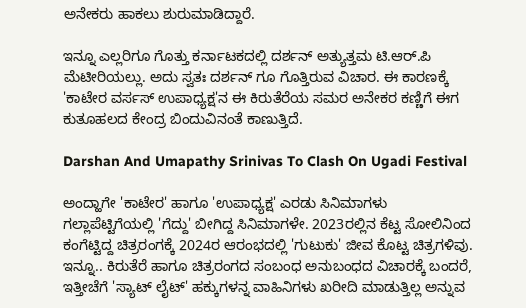ಅನೇಕರು ಹಾಕಲು ಶುರುಮಾಡಿದ್ದಾರೆ.

ಇನ್ನೂ ಎಲ್ಲರಿಗೂ ಗೊತ್ತು ಕರ್ನಾಟಕದಲ್ಲಿ ದರ್ಶನ್ ಅತ್ಯುತ್ತಮ ಟಿ.ಆರ್.ಪಿ ಮೆಟೀರಿಯಲ್ಲು. ಅದು ಸ್ವತಃ ದರ್ಶನ್ ಗೂ ಗೊತ್ತಿರುವ ವಿಚಾರ. ಈ ಕಾರಣಕ್ಕೆ 'ಕಾಟೇರ ವರ್ಸಸ್ ಉಪಾಧ್ಯಕ್ಷ'ನ ಈ ಕಿರುತೆರೆಯ ಸಮರ ಅನೇಕರ ಕಣ್ಣಿಗೆ ಈಗ ಕುತೂಹಲದ ಕೇಂದ್ರ ಬಿಂದುವಿನಂತೆ ಕಾಣುತ್ತಿದೆ.

Darshan And Umapathy Srinivas To Clash On Ugadi Festival

ಅಂದ್ಹಾಗೇ 'ಕಾಟೇರ' ಹಾಗೂ 'ಉಪಾಧ್ಯಕ್ಷ' ಎರಡು ಸಿನಿಮಾಗಳು ಗಲ್ಲಾಪೆಟ್ಟಿಗೆಯಲ್ಲಿ 'ಗೆದ್ದು' ಬೀಗಿದ್ದ ಸಿನಿಮಾಗಳೇ. 2023ರಲ್ಲಿನ ಕೆಟ್ಟ ಸೋಲಿನಿಂದ ಕಂಗೆಟ್ಟಿದ್ದ ಚಿತ್ರರಂಗಕ್ಕೆ 2024ರ ಆರಂಭದಲ್ಲಿ 'ಗುಟುಕು' ಜೀವ ಕೊಟ್ಟ ಚಿತ್ರಗಳಿವು. ಇನ್ನೂ.. ಕಿರುತೆರೆ ಹಾಗೂ ಚಿತ್ರರಂಗದ ಸಂಬಂಧ ಅನುಬಂಧದ ವಿಚಾರಕ್ಕೆ ಬಂದರೆ, ಇತ್ತೀಚೆಗೆ 'ಸ್ಯಾಟ್ ಲೈಟ್' ಹಕ್ಕುಗಳನ್ನ ವಾಹಿನಿಗಳು ಖರೀದಿ ಮಾಡುತ್ತಿಲ್ಲ ಅನ್ನುವ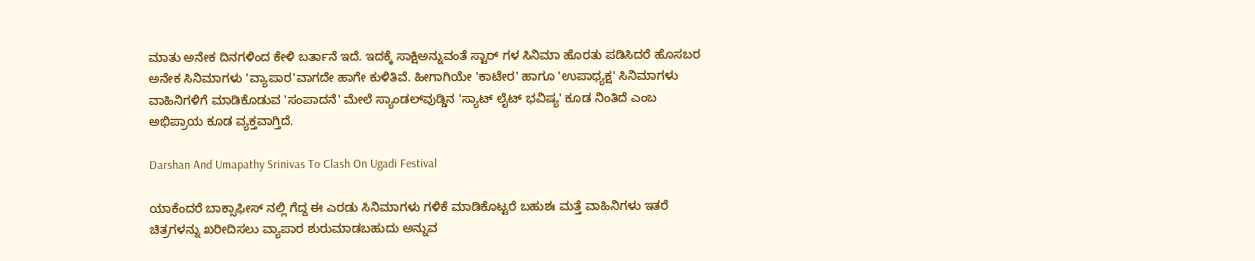ಮಾತು ಅನೇಕ ದಿನಗಳಿಂದ ಕೇಳಿ ಬರ್ತಾನೆ ಇದೆ. ಇದಕ್ಕೆ ಸಾಕ್ಷಿಅನ್ನುವಂತೆ ಸ್ಟಾರ್ ಗಳ ಸಿನಿಮಾ ಹೊರತು ಪಡಿಸಿದರೆ ಹೊಸಬರ ಅನೇಕ ಸಿನಿಮಾಗಳು 'ವ್ಯಾಪಾರ'ವಾಗದೇ ಹಾಗೇ ಕುಳಿತಿವೆ. ಹೀಗಾಗಿಯೇ 'ಕಾಟೇರ' ಹಾಗೂ 'ಉಪಾಧ್ಯಕ್ಷ' ಸಿನಿಮಾಗಳು ವಾಹಿನಿಗಳಿಗೆ ಮಾಡಿಕೊಡುವ 'ಸಂಪಾದನೆ' ಮೇಲೆ ಸ್ಯಾಂಡಲ್‌ವುಡ್ಡಿನ 'ಸ್ಯಾಟ್ ಲೈಟ್ ಭವಿಷ್ಯ' ಕೂಡ ನಿಂತಿದೆ ಎಂಬ ಅಭಿಪ್ರಾಯ ಕೂಡ ವ್ಯಕ್ತವಾಗ್ತಿದೆ.

Darshan And Umapathy Srinivas To Clash On Ugadi Festival

ಯಾಕೆಂದರೆ ಬಾಕ್ಸಾಫೀಸ್ ನಲ್ಲಿ ಗೆದ್ದ ಈ ಎರಡು ಸಿನಿಮಾಗಳು ಗಳಿಕೆ ಮಾಡಿಕೊಟ್ಟರೆ ಬಹುಶಃ ಮತ್ತೆ ವಾಹಿನಿಗಳು ಇತರೆ ಚಿತ್ರಗಳನ್ನು ಖರೀದಿಸಲು ವ್ಯಾಪಾರ ಶುರುಮಾಡಬಹುದು ಅನ್ನುವ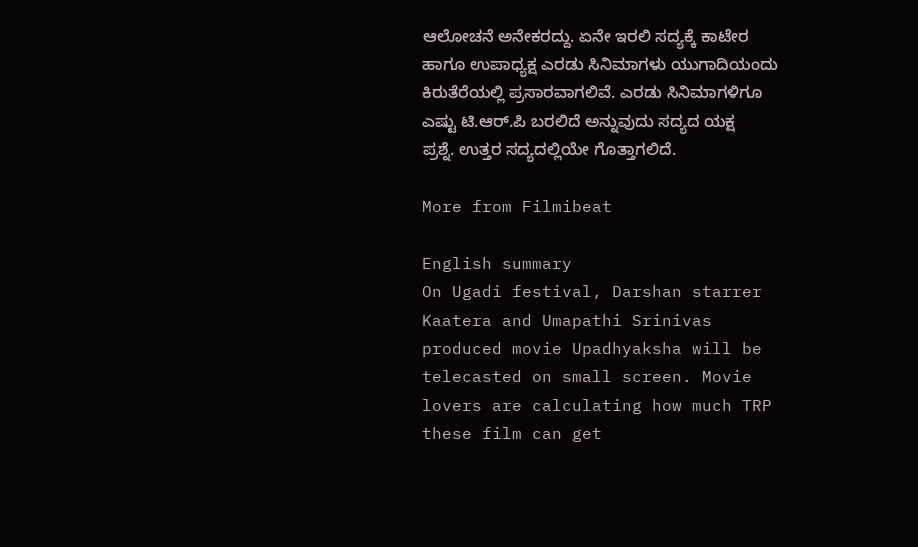ಆಲೋಚನೆ ಅನೇಕರದ್ದು. ಏನೇ ಇರಲಿ ಸದ್ಯಕ್ಕೆ ಕಾಟೇರ ಹಾಗೂ ಉಪಾಧ್ಯಕ್ಷ ಎರಡು ಸಿನಿಮಾಗಳು ಯುಗಾದಿಯಂದು ಕಿರುತೆರೆಯಲ್ಲಿ ಪ್ರಸಾರವಾಗಲಿವೆ. ಎರಡು ಸಿನಿಮಾಗಳಿಗೂ ಎಷ್ಟು ಟಿ.ಆರ್.ಪಿ ಬರಲಿದೆ ಅನ್ನುವುದು ಸದ್ಯದ ಯಕ್ಷ ಪ್ರಶ್ನೆ. ಉತ್ತರ ಸದ್ಯದಲ್ಲಿಯೇ ಗೊತ್ತಾಗಲಿದೆ.

More from Filmibeat

English summary
On Ugadi festival, Darshan starrer Kaatera and Umapathi Srinivas produced movie Upadhyaksha will be telecasted on small screen. Movie lovers are calculating how much TRP these film can get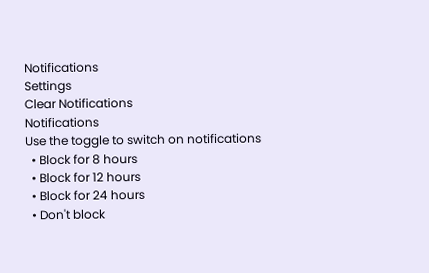Notifications
Settings
Clear Notifications
Notifications
Use the toggle to switch on notifications
  • Block for 8 hours
  • Block for 12 hours
  • Block for 24 hours
  • Don't block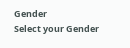Gender
Select your Gender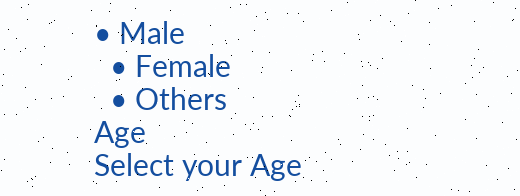• Male
  • Female
  • Others
Age
Select your Age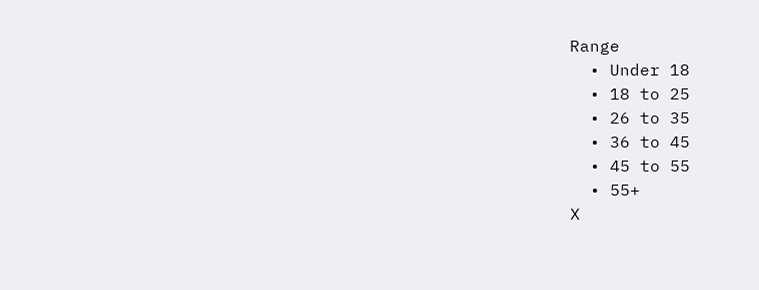Range
  • Under 18
  • 18 to 25
  • 26 to 35
  • 36 to 45
  • 45 to 55
  • 55+
X